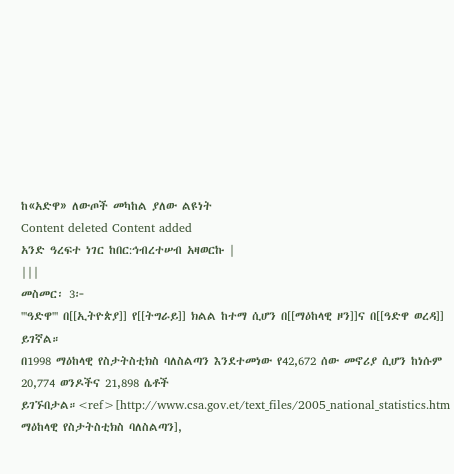ከ«አድዋ» ለውጦች መካከል ያለው ልዩነት
Content deleted Content added
አንድ ዓረፍተ ነገር ከበር:ኅብረተሠብ አዛወርኩ |
|||
መስመር፡ 3፦
'''ዓድዋ''' በ[[ኢትዮጵያ]] የ[[ትግራይ]] ክልል ከተማ ሲሆን በ[[ማዕከላዊ ዞን]]ና በ[[ዓድዋ ወረዳ]] ይገኛል።
በ1998 ማዕከላዊ የስታትስቲክስ ባለስልጣን እንደተመነው የ42,672 ሰው መኖሪያ ሲሆን ከነሱም 20,774 ወንዶችና 21,898 ሴቶች ይገኙበታል።<ref>[http://www.csa.gov.et/text_files/2005_national_statistics.htm ማዕከላዊ የስታትስቲክስ ባለስልጣን],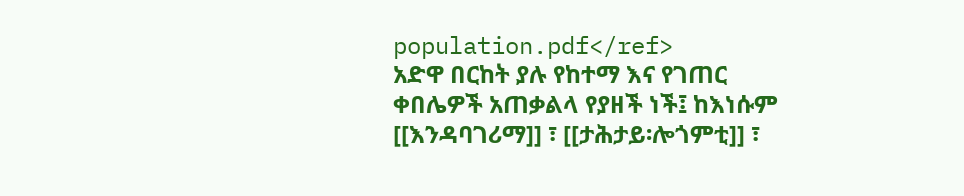population.pdf</ref>
አድዋ በርከት ያሉ የከተማ እና የገጠር ቀበሌዎች አጠቃልላ የያዘች ነች፤ ከእነሱም [[እንዳባገሪማ]] ፣ [[ታሕታይ፡ሎጎምቲ]] ፣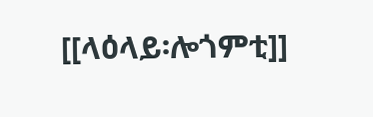[[ላዕላይ፡ሎጎምቲ]]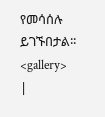የመሳሰሉ ይገኙበታል፡፡
<gallery>
|